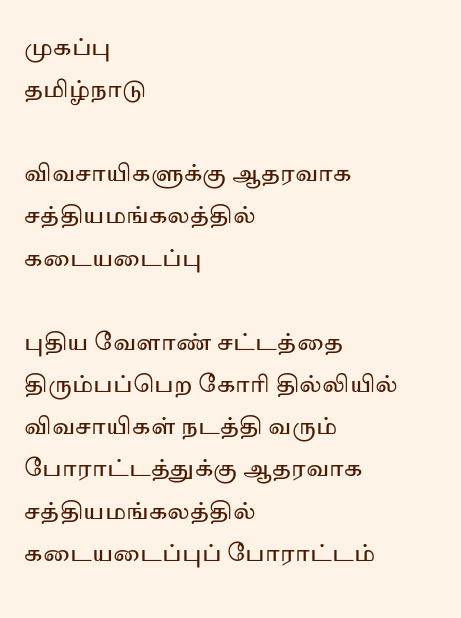முகப்பு
தமிழ்நாடு

விவசாயிகளுக்கு ஆதரவாக சத்தியமங்கலத்தில் கடையடைப்பு

புதிய வேளாண் சட்டத்தை திரும்பப்பெற கோரி தில்லியில் விவசாயிகள் நடத்தி வரும் போராட்டத்துக்கு ஆதரவாக சத்தியமங்கலத்தில் கடையடைப்புப் போராட்டம்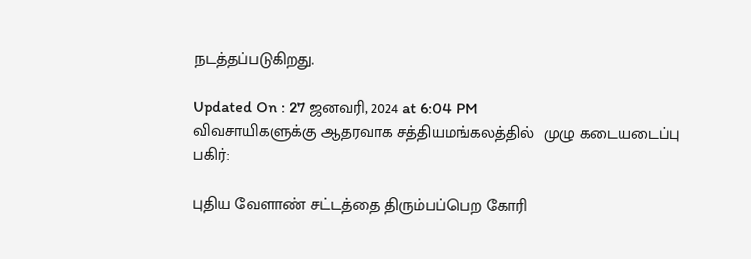நடத்தப்படுகிறது.

Updated On : 27 ஜனவரி, 2024 at 6:04 PM
விவசாயிகளுக்கு ஆதரவாக சத்தியமங்கலத்தில்  முழு கடையடைப்பு
பகிர்:

புதிய வேளாண் சட்டத்தை திரும்பப்பெற கோரி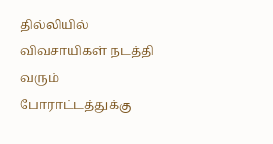தில்லியில் விவசாயிகள் நடத்தி வரும் போராட்டத்துக்கு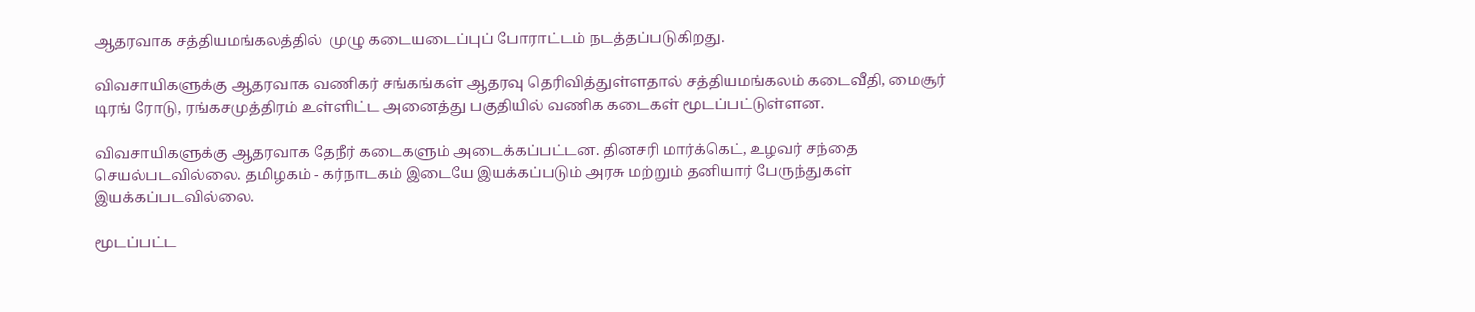ஆதரவாக சத்தியமங்கலத்தில்  முழு கடையடைப்புப் போராட்டம் நடத்தப்படுகிறது.

விவசாயிகளுக்கு ஆதரவாக வணிகர் சங்கங்கள் ஆதரவு தெரிவித்துள்ளதால் சத்தியமங்கலம் கடைவீதி, மைசூர் டிரங் ரோடு, ரங்கசமுத்திரம் உள்ளிட்ட அனைத்து பகுதியில் வணிக கடைகள் மூடப்பட்டுள்ளன.

விவசாயிகளுக்கு ஆதரவாக தேநீர் கடைகளும் அடைக்கப்பட்டன. தினசரி மார்க்கெட், உழவர் சந்தை செயல்படவில்லை. தமிழகம் - கர்நாடகம் இடையே இயக்கப்படும் அரசு மற்றும் தனியார் பேருந்துகள் இயக்கப்படவில்லை.

மூடப்பட்ட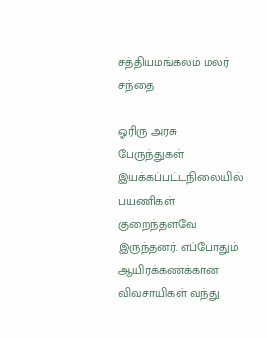சத்தியமங்கலம் மலர் சந்தை

ஓரிரு அரசு பேருந்துகள் இயக்கப்பட்டநிலையில் பயணிகள் குறைந்தளவே இருந்தனர். எப்போதும் ஆயிரக்கணக்கான விவசாயிகள் வந்து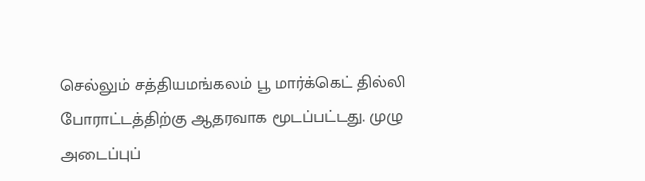செல்லும் சத்தியமங்கலம் பூ மார்க்கெட் தில்லி போராட்டத்திற்கு ஆதரவாக மூடப்பட்டது. முழு அடைப்புப்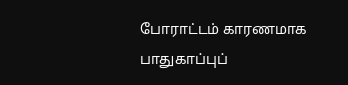போராட்டம் காரணமாக பாதுகாப்புப்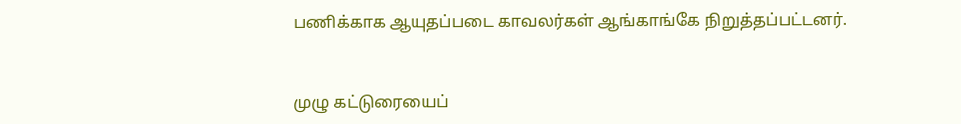பணிக்காக ஆயுதப்படை காவலர்கள் ஆங்காங்கே நிறுத்தப்பட்டனர்.


முழு கட்டுரையைப்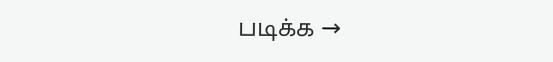படிக்க →